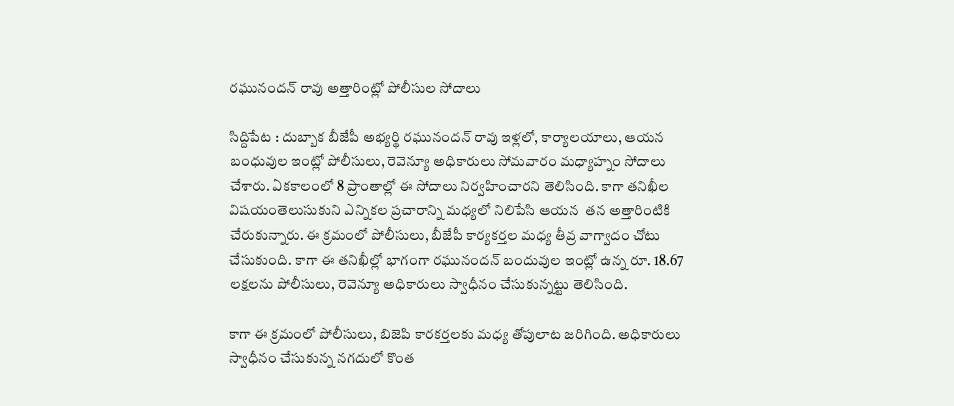రఘునందన్ రావు అత్తారింట్లో పోలీసుల సోదాలు

సిద్దిపేట : దుబ్బాక బీజేపీ అభ్య‌ర్థి ర‌ఘునంద‌న్ రావు ఇళ్ల‌లో, కార్యాల‌యాలు, ఆయ‌న బంధువుల‌ ఇంట్లో పోలీసులు, రెవెన్యూ అధికారులు సోమ‌వారం మ‌ధ్యాహ్నం సోదాలు చేశారు. ఏక‌కాలంలో 8 ప్రాంతాల్లో ఈ సోదాలు నిర్వ‌హించార‌ని తెలిసింది. కాగా త‌నిఖీల విష‌యంతెలుసుకుని ఎన్నిక‌ల ప్ర‌చారాన్ని మ‌ధ్య‌‌లో నిలిపేసి ఆయ‌న  త‌న‌ అత్తారింటికి చేరుకున్నారు. ఈ క్ర‌మంలో పోలీసులు, బీజేపీ కార్య‌క‌ర్త‌ల మ‌ధ్య తీవ్ర వాగ్వాదం చోటు చేసుకుంది. కాగా ఈ త‌నిఖీల్లో భాగంగా ర‌ఘునంద‌న్ బందువుల ఇంట్లో ఉన్న‌ రూ. 18.67 ల‌క్ష‌ల‌ను పోలీసులు, రెవెన్యూ అధికారులు స్వాధీనం చేసుకున్న‌ట్టు తెలిసింది.

కాగా ఈ క్ర‌మంలో పోలీసులు, బిజెపి కార‌కర్త‌ల‌కు మ‌ధ్య తోపులాట జ‌రిగింది. అధికారులు స్వాధీనం చేసుకున్న న‌గ‌దులో కొంత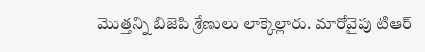మొత్త‌న్ని బిజెపి శ్రేణులు లాక్కెల్లారు. మారోవైపు టిఆర్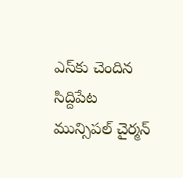ఎస్‌కు చెందిన సిద్దిపేట మున్సిప‌ల్ చైర్మ‌న్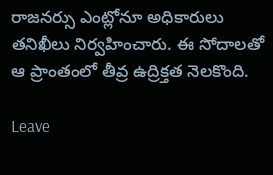రాజ‌న‌ర్సు ఎంట్లోనూ అధికారులు త‌నిఖీలు నిర్వ‌హించారు. ఈ సోదాల‌తో ఆ ప్రాంతంలో తీవ్ర ఉద్రిక్త‌త నెల‌కొంది.

Leave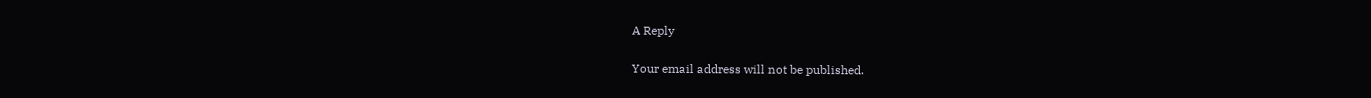A Reply

Your email address will not be published.